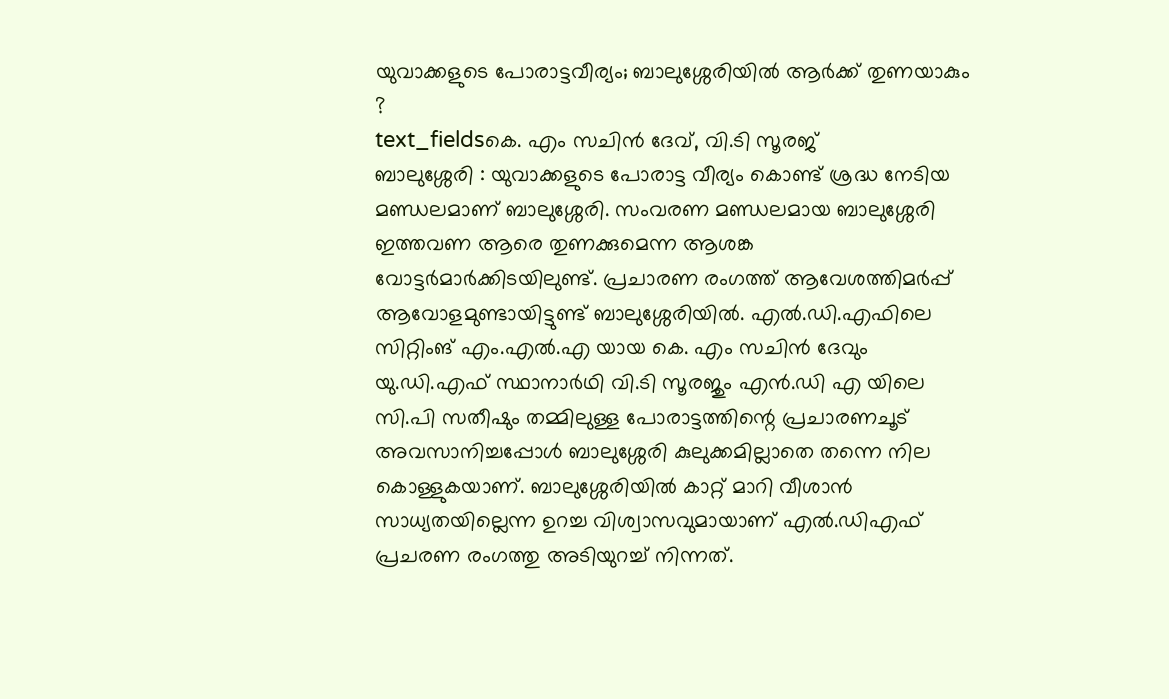യുവാക്കളുടെ പോരാട്ടവീര്യം; ബാലുശ്ശേരിയിൽ ആർക്ക് തുണയാകും ?
text_fieldsകെ. എം സചിൻ ദേവ്, വി.ടി സൂരജ്
ബാലുശ്ശേരി : യുവാക്കളുടെ പോരാട്ട വീര്യം കൊണ്ട് ശ്രദ്ധ നേടിയ മണ്ഡലമാണ് ബാലുശ്ശേരി. സംവരണ മണ്ഡലമായ ബാലുശ്ശേരി ഇത്തവണ ആരെ തുണക്കുമെന്ന ആശങ്ക വോട്ടർമാർക്കിടയിലുണ്ട്. പ്രചാരണ രംഗത്ത് ആവേശത്തിമർപ്പ് ആവോളമുണ്ടായിട്ടുണ്ട് ബാലുശ്ശേരിയിൽ. എൽ.ഡി.എഫിലെ സിറ്റിംങ് എം.എൽ.എ യായ കെ. എം സചിൻ ദേവും യു.ഡി.എഫ് സ്ഥാനാർഥി വി.ടി സൂരജും എൻ.ഡി എ യിലെ സി.പി സതീഷും തമ്മിലുള്ള പോരാട്ടത്തിന്റെ പ്രചാരണചൂട് അവസാനിച്ചപ്പോൾ ബാലുശ്ശേരി കുലുക്കമില്ലാതെ തന്നെ നില കൊള്ളുകയാണ്. ബാലുശ്ശേരിയിൽ കാറ്റ് മാറി വീശാൻ സാധ്യതയില്ലെന്ന ഉറച്ച വിശ്വാസവുമായാണ് എൽ.ഡിഎഫ് പ്രചരണ രംഗത്തു അടിയുറച്ച് നിന്നത്.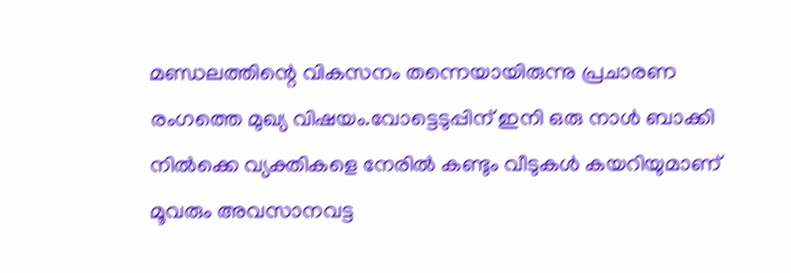മണ്ഡലത്തിന്റെ വികസനം തന്നെയായിരുന്നു പ്രചാരണ രംഗത്തെ മുഖ്യ വിഷയം.വോട്ടെടുപ്പിന് ഇനി ഒരു നാൾ ബാക്കി നിൽക്കെ വ്യക്തികളെ നേരിൽ കണ്ടും വീടുകൾ കയറിയുമാണ് മൂവരും അവസാനവട്ട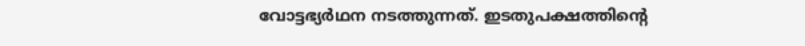വോട്ടഭ്യർഥന നടത്തുന്നത്. ഇടതുപക്ഷത്തിന്റെ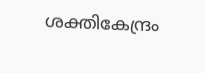ശക്തികേന്ദ്രം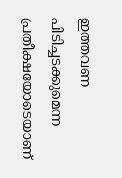ഇത്തവണ പിടിച്ചടക്കുമെന്ന പ്രതീക്ഷയോടെയാണ്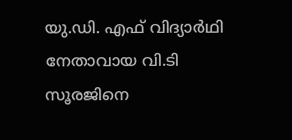യു.ഡി. എഫ് വിദ്യാർഥി നേതാവായ വി.ടി സൂരജിനെ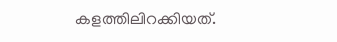കളത്തിലിറക്കിയത്.